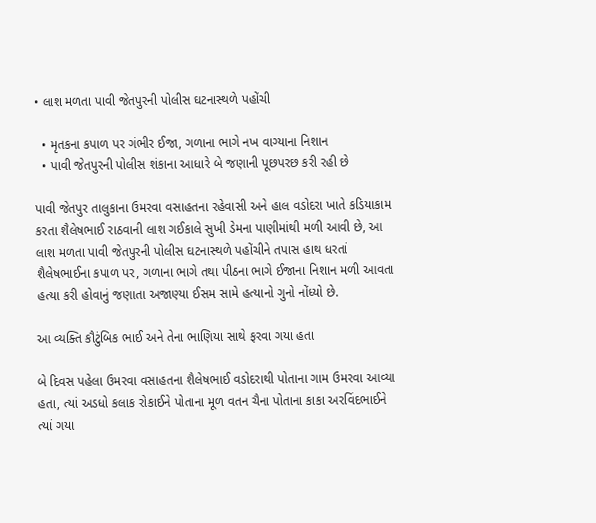• લાશ મળતા પાવી જેતપુરની પોલીસ ઘટનાસ્થળે પહોંચી

  • મૃતકના કપાળ પર ગંભીર ઈજા, ગળાના ભાગે નખ વાગ્યાના નિશાન
  • પાવી જેતપુરની પોલીસ શંકાના આધારે બે જણાની પૂછપરછ કરી રહી છે

પાવી જેતપુર તાલુકાના ઉમરવા વસાહતના રહેવાસી અને હાલ વડોદરા ખાતે કડિયાકામ કરતા શૈલેષભાઈ રાઠવાની લાશ ગઈકાલે સુખી ડેમના પાણીમાંથી મળી આવી છે, આ લાશ મળતા પાવી જેતપુરની પોલીસ ઘટનાસ્થળે પહોંચીને તપાસ હાથ ધરતાં શૈલેષભાઈના કપાળ પર, ગળાના ભાગે તથા પીઠના ભાગે ઈજાના નિશાન મળી આવતા હત્યા કરી હોવાનું જણાતા અજાણ્યા ઈસમ સામે હત્યાનો ગુનો નોંધ્યો છે.

આ વ્યક્તિ કૌટુંબિક ભાઈ અને તેના ભાણિયા સાથે ફરવા ગયા હતા

બે દિવસ પહેલા ઉમરવા વસાહતના શૈલેષભાઈ વડોદરાથી પોતાના ગામ ઉમરવા આવ્યા હતા, ત્યાં અડધો કલાક રોકાઈને પોતાના મૂળ વતન ચૈના પોતાના કાકા અરવિંદભાઈને ત્યાં ગયા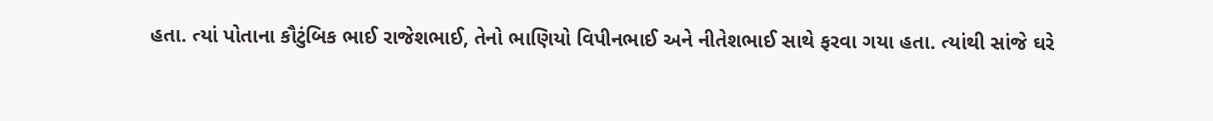હતા. ત્યાં પોતાના કૌટુંબિક ભાઈ રાજેશભાઈ, તેનો ભાણિયો વિપીનભાઈ અને નીતેશભાઈ સાથે ફરવા ગયા હતા. ત્યાંથી સાંજે ઘરે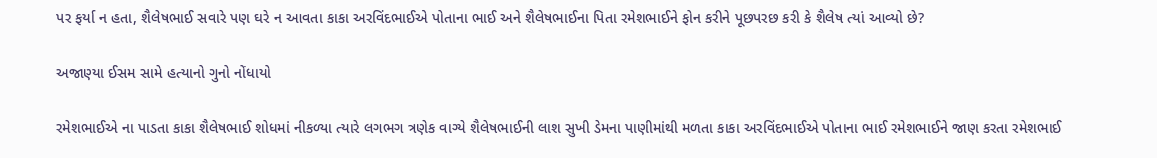પર ફર્યા ન હતા, શૈલેષભાઈ સવારે પણ ઘરે ન આવતા કાકા અરવિંદભાઈએ પોતાના ભાઈ અને શૈલેષભાઈના પિતા રમેશભાઈને ફોન કરીને પૂછપરછ કરી કે શૈલેષ ત્યાં આવ્યો છે?

અજાણ્યા ઈસમ સામે હત્યાનો ગુનો નોંધાયો

રમેશભાઈએ ના પાડતા કાકા શૈલેષભાઈ શોધમાં નીકળ્યા ત્યારે લગભગ ત્રણેક વાગ્યે શૈલેષભાઈની લાશ સુખી ડેમના પાણીમાંથી મળતા કાકા અરવિંદભાઈએ પોતાના ભાઈ રમેશભાઈને જાણ કરતા રમેશભાઈ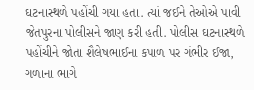ઘટનાસ્થળે પહોંચી ગયા હતા. ત્યાં જઈને તેઓએ પાવી જેતપુરના પોલીસને જાણ કરી હતી. પોલીસ ઘટનાસ્થળે પહોંચીને જોતા શૈલેષભાઈના કપાળ પર ગંભીર ઈજા, ગળાના ભાગે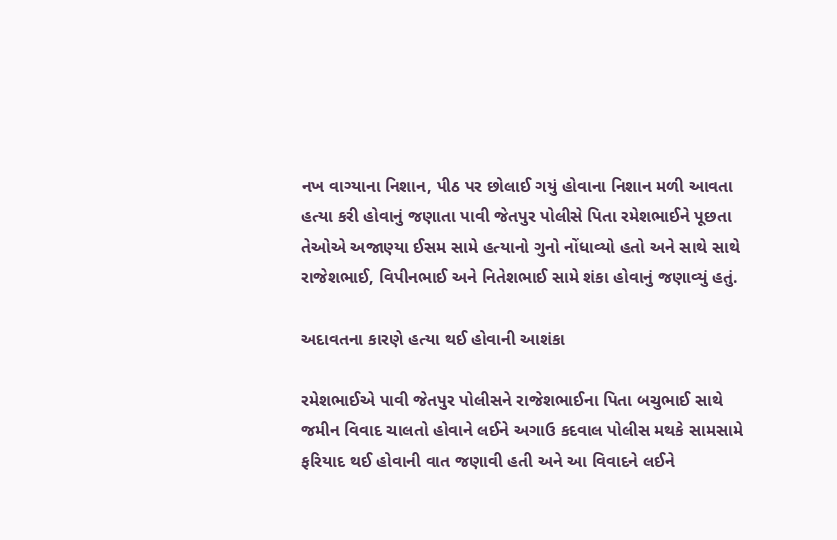નખ વાગ્યાના નિશાન, પીઠ પર છોલાઈ ગયું હોવાના નિશાન મળી આવતા હત્યા કરી હોવાનું જણાતા પાવી જેતપુર પોલીસે પિતા રમેશભાઈને પૂછતા તેઓએ અજાણ્યા ઈસમ સામે હત્યાનો ગુનો નોંધાવ્યો હતો અને સાથે સાથે રાજેશભાઈ, વિપીનભાઈ અને નિતેશભાઈ સામે શંકા હોવાનું જણાવ્યું હતું.

અદાવતના કારણે હત્યા થઈ હોવાની આશંકા

રમેશભાઈએ પાવી જેતપુર પોલીસને રાજેશભાઈના પિતા બચુભાઈ સાથે જમીન વિવાદ ચાલતો હોવાને લઈને અગાઉ કદવાલ પોલીસ મથકે સામસામે ફરિયાદ થઈ હોવાની વાત જણાવી હતી અને આ વિવાદને લઈને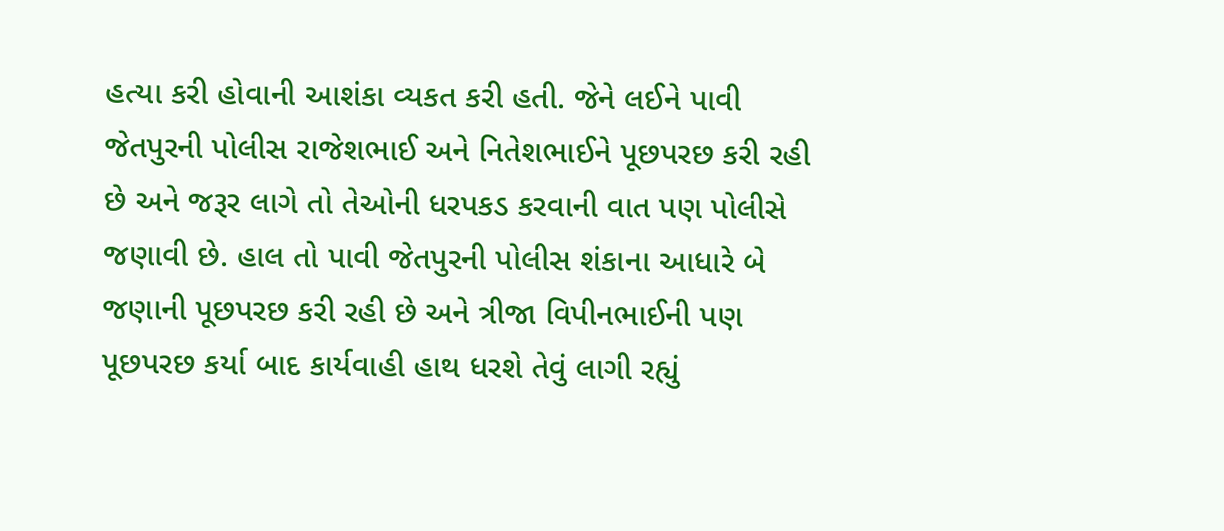હત્યા કરી હોવાની આશંકા વ્યકત કરી હતી. જેને લઈને પાવી જેતપુરની પોલીસ રાજેશભાઈ અને નિતેશભાઈને પૂછપરછ કરી રહી છે અને જરૂર લાગે તો તેઓની ધરપકડ કરવાની વાત પણ પોલીસે જણાવી છે. હાલ તો પાવી જેતપુરની પોલીસ શંકાના આધારે બે જણાની પૂછપરછ કરી રહી છે અને ત્રીજા વિપીનભાઈની પણ પૂછપરછ કર્યા બાદ કાર્યવાહી હાથ ધરશે તેવું લાગી રહ્યું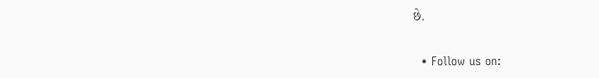છે.


  • Follow us on: